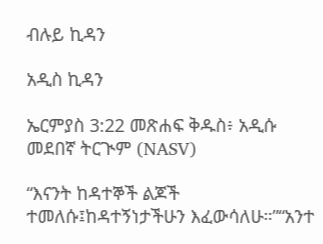ብሉይ ኪዳን

አዲስ ኪዳን

ኤርምያስ 3:22 መጽሐፍ ቅዱስ፥ አዲሱ መደበኛ ትርጒም (NASV)

“እናንት ከዳተኞች ልጆች ተመለሱ፤ከዳተኝነታችሁን እፈውሳለሁ።”“አንተ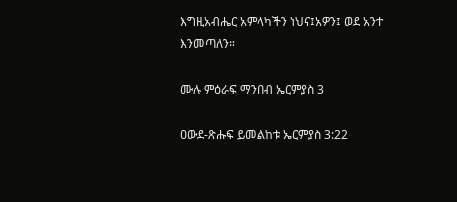እግዚአብሔር አምላካችን ነህና፤አዎን፤ ወደ አንተ እንመጣለን።

ሙሉ ምዕራፍ ማንበብ ኤርምያስ 3

ዐውደ-ጽሑፍ ይመልከቱ ኤርምያስ 3:22